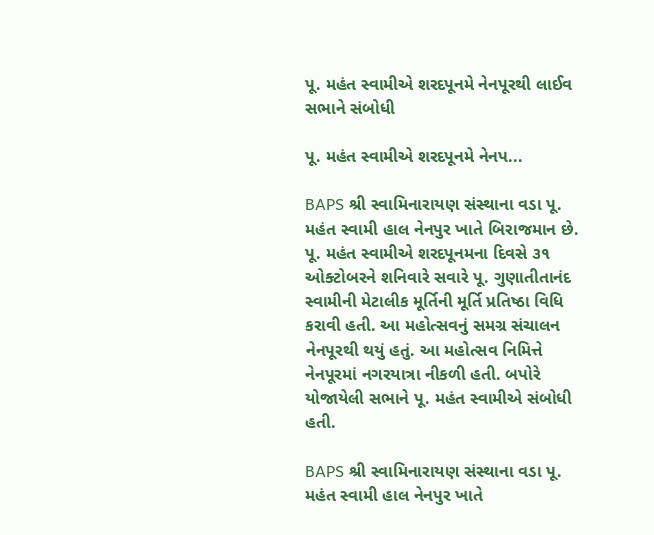પૂ. મહંત સ્વામીએ શરદપૂનમે નેનપૂરથી લાઈવ સભાને સંબોધી

પૂ. મહંત સ્વામીએ શરદપૂનમે નેનપ...

BAPS શ્રી સ્વામિનારાયણ સંસ્થાના વડા પૂ. મહંત સ્વામી હાલ નેનપુર ખાતે બિરાજમાન છે. પૂ. મહંત સ્વામીએ શરદપૂનમના દિવસે ૩૧ ઓક્ટોબરને શનિવારે સવારે પૂ. ગુણાતીતાનંદ સ્વામીની મેટાલીક મૂર્તિની મૂર્તિ પ્રતિષ્ઠા વિધિ કરાવી હતી. આ મહોત્સવનું સમગ્ર સંચાલન નેનપૂરથી થયું હતું. આ મહોત્સવ નિમિત્તે નેનપૂરમાં નગરયાત્રા નીકળી હતી. બપોરે યોજાયેલી સભાને પૂ. મહંત સ્વામીએ સંબોધી હતી.

BAPS શ્રી સ્વામિનારાયણ સંસ્થાના વડા પૂ. મહંત સ્વામી હાલ નેનપુર ખાતે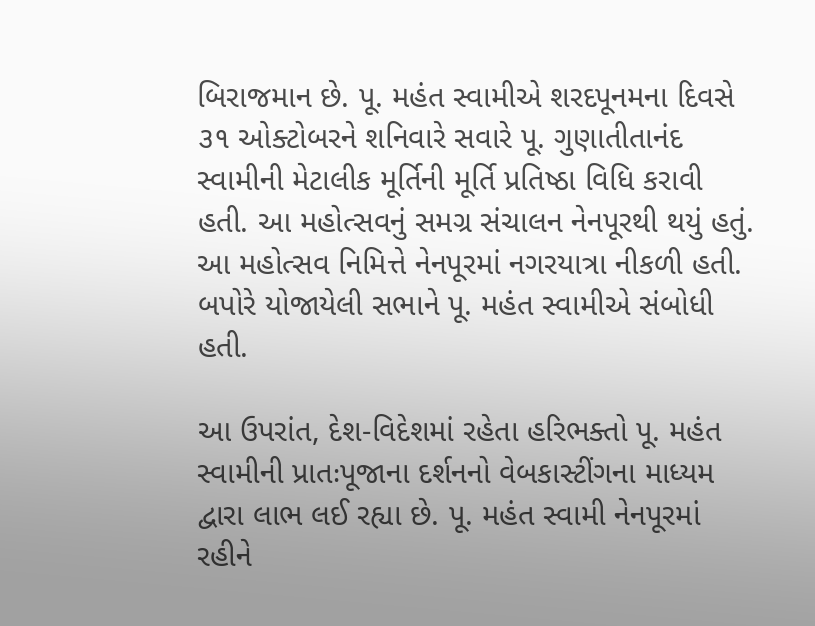બિરાજમાન છે. પૂ. મહંત સ્વામીએ શરદપૂનમના દિવસે ૩૧ ઓક્ટોબરને શનિવારે સવારે પૂ. ગુણાતીતાનંદ સ્વામીની મેટાલીક મૂર્તિની મૂર્તિ પ્રતિષ્ઠા વિધિ કરાવી હતી. આ મહોત્સવનું સમગ્ર સંચાલન નેનપૂરથી થયું હતું. આ મહોત્સવ નિમિત્તે નેનપૂરમાં નગરયાત્રા નીકળી હતી. બપોરે યોજાયેલી સભાને પૂ. મહંત સ્વામીએ સંબોધી હતી.

આ ઉપરાંત, દેશ-વિદેશમાં રહેતા હરિભક્તો પૂ. મહંત સ્વામીની પ્રાતઃપૂજાના દર્શનનો વેબકાસ્ટીંગના માધ્યમ દ્વારા લાભ લઈ રહ્યા છે. પૂ. મહંત સ્વામી નેનપૂરમાં રહીને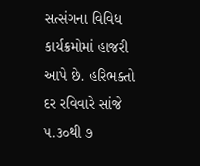સત્સંગના વિવિધ કાર્યક્રમોમાં હાજરી આપે છે. હરિભક્તો દર રવિવારે સાંજે ૫.૩૦થી ૭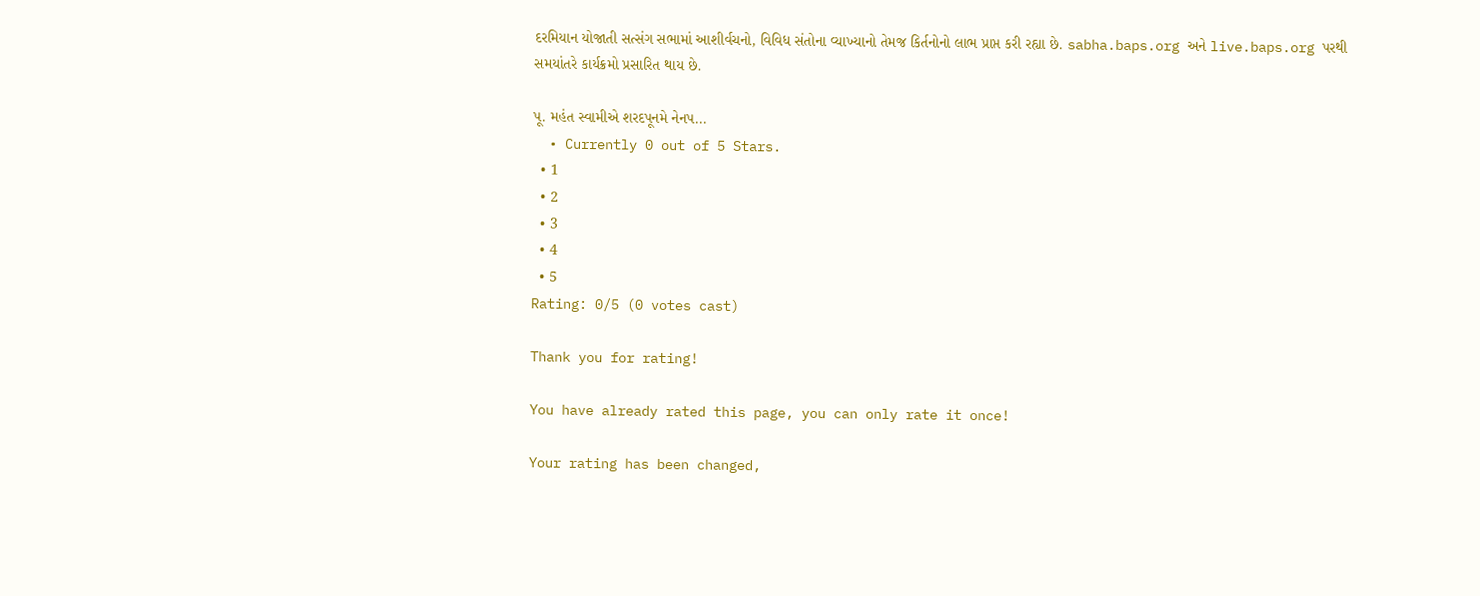દરમિયાન યોજાતી સત્સંગ સભામાં આશીર્વચનો, વિવિધ સંતોના વ્યાખ્યાનો તેમજ કિર્તનોનો લાભ પ્રાપ્ત કરી રહ્યા છે. sabha.baps.org અને live.baps.org પરથી સમયાંતરે કાર્યક્રમો પ્રસારિત થાય છે.

પૂ. મહંત સ્વામીએ શરદપૂનમે નેનપ...
  • Currently 0 out of 5 Stars.
  • 1
  • 2
  • 3
  • 4
  • 5
Rating: 0/5 (0 votes cast)

Thank you for rating!

You have already rated this page, you can only rate it once!

Your rating has been changed,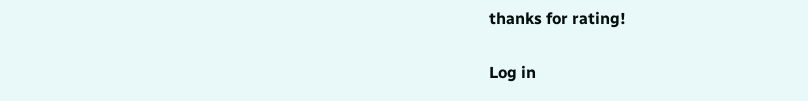thanks for rating!

Log in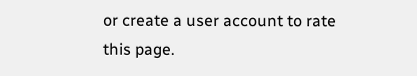or create a user account to rate this page.